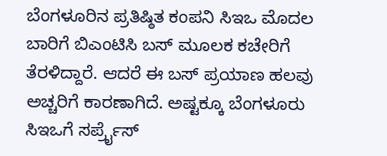ಬೆಂಗಳೂರಿನ ಪ್ರತಿಷ್ಠಿತ ಕಂಪನಿ ಸಿಇಒ ಮೊದಲ ಬಾರಿಗೆ ಬಿಎಂಟಿಸಿ ಬಸ್ ಮೂಲಕ ಕಚೇರಿಗೆ ತೆರಳಿದ್ದಾರೆ. ಆದರೆ ಈ ಬಸ್ ಪ್ರಯಾಣ ಹಲವು ಅಚ್ಚರಿಗೆ ಕಾರಣಾಗಿದೆ. ಅಷ್ಟಕ್ಕೂ ಬೆಂಗಳೂರು ಸಿಇಒಗೆ ಸರ್ಪ್ರೈಸ್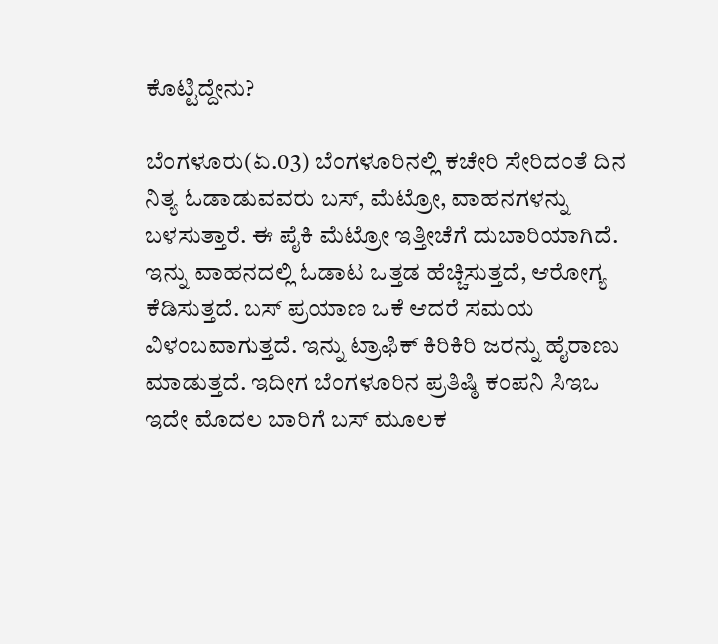ಕೊಟ್ಟಿದ್ದೇನು?

ಬೆಂಗಳೂರು(ಏ.03) ಬೆಂಗಳೂರಿನಲ್ಲಿ ಕಚೇರಿ ಸೇರಿದಂತೆ ದಿನ ನಿತ್ಯ ಓಡಾಡುವವರು ಬಸ್, ಮೆಟ್ರೋ, ವಾಹನಗಳನ್ನು ಬಳಸುತ್ತಾರೆ. ಈ ಪೈಕಿ ಮೆಟ್ರೋ ಇತ್ತೀಚೆಗೆ ದುಬಾರಿಯಾಗಿದೆ. ಇನ್ನು ವಾಹನದಲ್ಲಿ ಓಡಾಟ ಒತ್ತಡ ಹೆಚ್ಚಿಸುತ್ತದೆ, ಆರೋಗ್ಯ ಕೆಡಿಸುತ್ತದೆ. ಬಸ್ ಪ್ರಯಾಣ ಒಕೆ ಆದರೆ ಸಮಯ ವಿಳಂಬವಾಗುತ್ತದೆ. ಇನ್ನು ಟ್ರಾಫಿಕ್ ಕಿರಿಕಿರಿ ಜರನ್ನು ಹೈರಾಣು ಮಾಡುತ್ತದೆ. ಇದೀಗ ಬೆಂಗಳೂರಿನ ಪ್ರತಿಷ್ಠಿ ಕಂಪನಿ ಸಿಇಒ ಇದೇ ಮೊದಲ ಬಾರಿಗೆ ಬಸ್ ಮೂಲಕ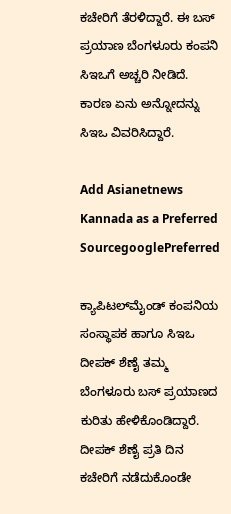ಕಚೇರಿಗೆ ತೆರಳಿದ್ದಾರೆ. ಈ ಬಸ್ ಪ್ರಯಾಣ ಬೆಂಗಳೂರು ಕಂಪನಿ ಸಿಇಒಗೆ ಅಚ್ಚರಿ ನೀಡಿದೆ. ಕಾರಣ ಏನು ಅನ್ನೋದನ್ನು ಸಿಇಒ ವಿವರಿಸಿದ್ದಾರೆ.

Add Asianetnews Kannada as a Preferred SourcegooglePreferred

ಕ್ಯಾಪಿಟಲ್‌ಮೈಂಡ್ ಕಂಪನಿಯ ಸಂಸ್ಥಾಪಕ ಹಾಗೂ ಸಿಇಒ ದೀಪಕ್ ಶೆಣೈ ತಮ್ಮ ಬೆಂಗಳೂರು ಬಸ್ ಪ್ರಯಾಣದ ಕುರಿತು ಹೇಳಿಕೊಂಡಿದ್ದಾರೆ. ದೀಪಕ್ ಶೆಣೈ ಪ್ರತಿ ದಿನ ಕಚೇರಿಗೆ ನಡೆದುಕೊಂಡೇ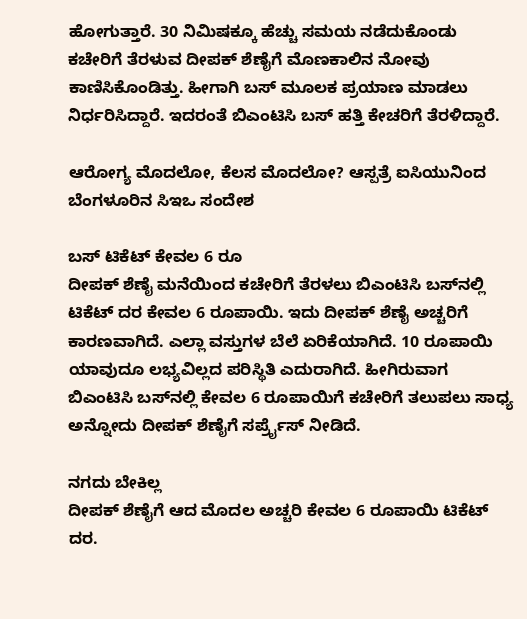ಹೋಗುತ್ತಾರೆ. 30 ನಿಮಿಷಕ್ಕೂ ಹೆಚ್ಚು ಸಮಯ ನಡೆದುಕೊಂಡು ಕಚೇರಿಗೆ ತೆರಳುವ ದೀಪಕ್ ಶೆಣೈಗೆ ಮೊಣಕಾಲಿನ ನೋವು ಕಾಣಿಸಿಕೊಂಡಿತ್ತು. ಹೀಗಾಗಿ ಬಸ್ ಮೂಲಕ ಪ್ರಯಾಣ ಮಾಡಲು ನಿರ್ಧರಿಸಿದ್ದಾರೆ. ಇದರಂತೆ ಬಿಎಂಟಿಸಿ ಬಸ್ ಹತ್ತಿ ಕೇಚರಿಗೆ ತೆರಳಿದ್ದಾರೆ.

ಆರೋಗ್ಯ ಮೊದಲೋ, ಕೆಲಸ ಮೊದಲೋ? ಆಸ್ಪತ್ರೆ ಐಸಿಯುನಿಂದ ಬೆಂಗಳೂರಿನ ಸಿಇಒ ಸಂದೇಶ

ಬಸ್ ಟಿಕೆಟ್ ಕೇವಲ 6 ರೂ
ದೀಪಕ್ ಶೆಣೈ ಮನೆಯಿಂದ ಕಚೇರಿಗೆ ತೆರಳಲು ಬಿಎಂಟಿಸಿ ಬಸ್‌ನಲ್ಲಿ ಟಿಕೆಟ್ ದರ ಕೇವಲ 6 ರೂಪಾಯಿ. ಇದು ದೀಪಕ್ ಶೆಣೈ ಅಚ್ಚರಿಗೆ ಕಾರಣವಾಗಿದೆ. ಎಲ್ಲಾ ವಸ್ತುಗಳ ಬೆಲೆ ಏರಿಕೆಯಾಗಿದೆ. 10 ರೂಪಾಯಿ ಯಾವುದೂ ಲಭ್ಯವಿಲ್ಲದ ಪರಿಸ್ಥಿತಿ ಎದುರಾಗಿದೆ. ಹೀಗಿರುವಾಗ ಬಿಎಂಟಿಸಿ ಬಸ್‌ನಲ್ಲಿ ಕೇವಲ 6 ರೂಪಾಯಿಗೆ ಕಚೇರಿಗೆ ತಲುಪಲು ಸಾಧ್ಯ ಅನ್ನೋದು ದೀಪಕ್ ಶೆಣೈಗೆ ಸರ್ಪ್ರೈಸ್ ನೀಡಿದೆ.

ನಗದು ಬೇಕಿಲ್ಲ
ದೀಪಕ್ ಶೆಣೈಗೆ ಆದ ಮೊದಲ ಅಚ್ಚರಿ ಕೇವಲ 6 ರೂಪಾಯಿ ಟಿಕೆಟ್ ದರ.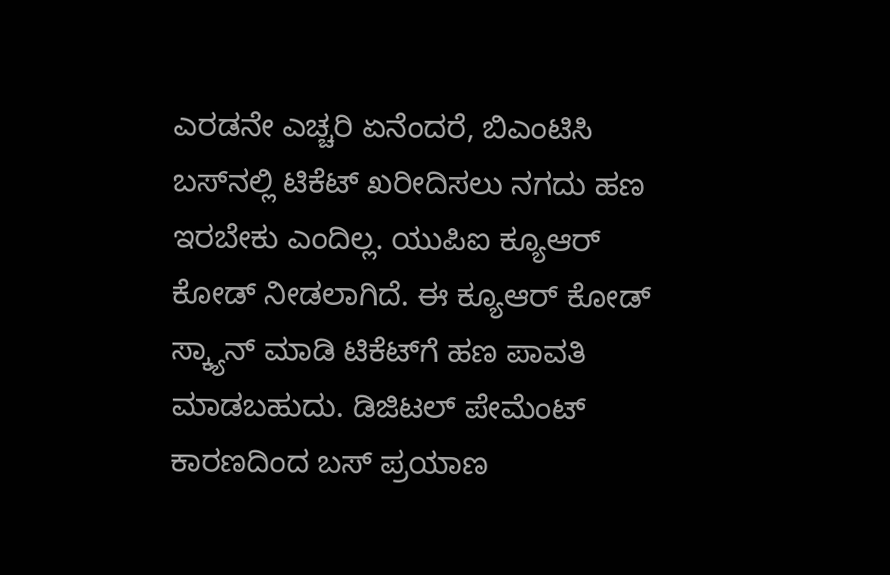ಎರಡನೇ ಎಚ್ಚರಿ ಏನೆಂದರೆ, ಬಿಎಂಟಿಸಿ ಬಸ್‌ನಲ್ಲಿ ಟಿಕೆಟ್ ಖರೀದಿಸಲು ನಗದು ಹಣ ಇರಬೇಕು ಎಂದಿಲ್ಲ. ಯುಪಿಐ ಕ್ಯೂಆರ್ ಕೋಡ್ ನೀಡಲಾಗಿದೆ. ಈ ಕ್ಯೂಆರ್ ಕೋಡ್ ಸ್ಕ್ಯಾನ್ ಮಾಡಿ ಟಿಕೆಟ್‌ಗೆ ಹಣ ಪಾವತಿ ಮಾಡಬಹುದು. ಡಿಜಿಟಲ್ ಪೇಮೆಂಟ್ ಕಾರಣದಿಂದ ಬಸ್ ಪ್ರಯಾಣ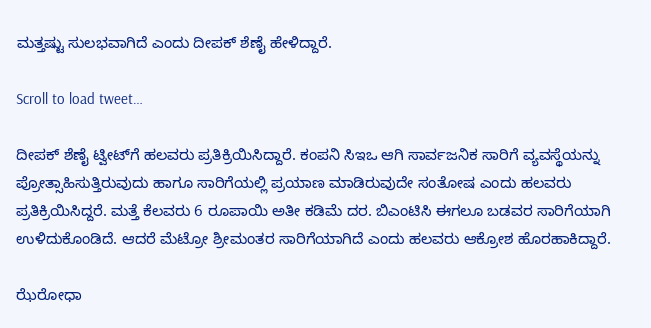ಮತ್ತಷ್ಟು ಸುಲಭವಾಗಿದೆ ಎಂದು ದೀಪಕ್ ಶೆಣೈ ಹೇಳಿದ್ದಾರೆ.

Scroll to load tweet…

ದೀಪಕ್ ಶೆಣೈ ಟ್ವೀಟ್‌ಗೆ ಹಲವರು ಪ್ರತಿಕ್ರಿಯಿಸಿದ್ದಾರೆ. ಕಂಪನಿ ಸಿಇಒ ಆಗಿ ಸಾರ್ವಜನಿಕ ಸಾರಿಗೆ ವ್ಯವಸ್ಥೆಯನ್ನು ಪ್ರೋತ್ಸಾಹಿಸುತ್ತಿರುವುದು ಹಾಗೂ ಸಾರಿಗೆಯಲ್ಲಿ ಪ್ರಯಾಣ ಮಾಡಿರುವುದೇ ಸಂತೋಷ ಎಂದು ಹಲವರು ಪ್ರತಿಕ್ರಿಯಿಸಿದ್ದರೆ. ಮತ್ತೆ ಕೆಲವರು 6 ರೂಪಾಯಿ ಅತೀ ಕಡಿಮೆ ದರ. ಬಿಎಂಟಿಸಿ ಈಗಲೂ ಬಡವರ ಸಾರಿಗೆಯಾಗಿ ಉಳಿದುಕೊಂಡಿದೆ. ಆದರೆ ಮೆಟ್ರೋ ಶ್ರೀಮಂತರ ಸಾರಿಗೆಯಾಗಿದೆ ಎಂದು ಹಲವರು ಆಕ್ರೋಶ ಹೊರಹಾಕಿದ್ದಾರೆ.

ಝೆರೋಧಾ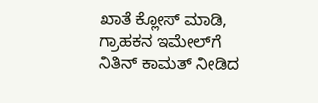ಖಾತೆ ಕ್ಲೋಸ್ ಮಾಡಿ, ಗ್ರಾಹಕನ ಇಮೇಲ್‌ಗೆ ನಿತಿನ್ ಕಾಮತ್ ನೀಡಿದ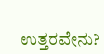ಉತ್ತರವೇನು?